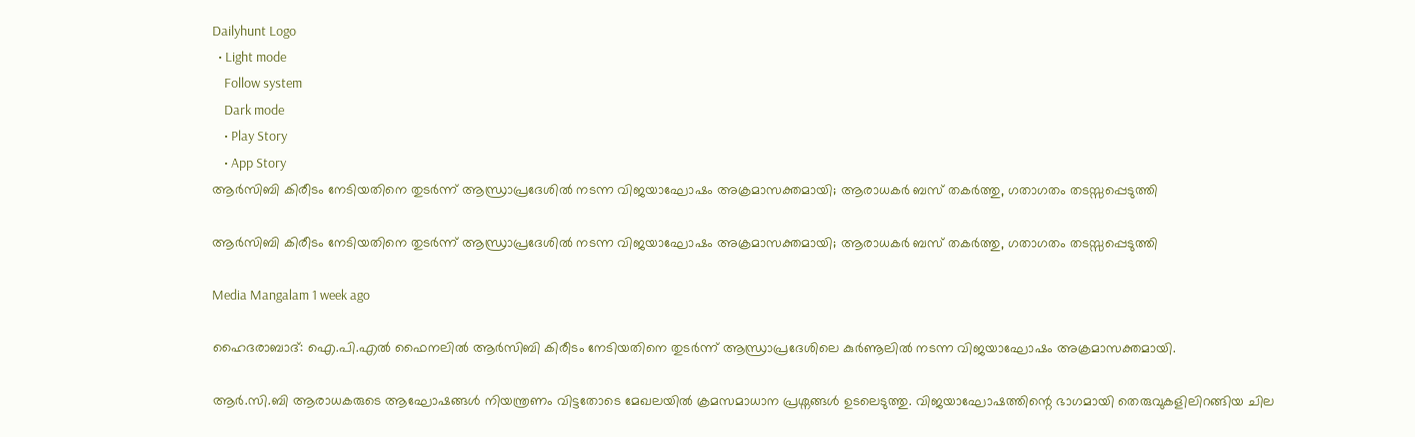Dailyhunt Logo
  • Light mode
    Follow system
    Dark mode
    • Play Story
    • App Story
ആര്‍സിബി കിരീടം നേടിയതിനെ തുടര്‍ന്ന് ആന്ധ്രാപ്രദേശില്‍ നടന്ന വിജയാഘോഷം അക്രമാസക്തമായി; ആരാധകര്‍ ബസ് തകര്‍ത്തു, ഗതാഗതം തടസ്സപ്പെടുത്തി

ആര്‍സിബി കിരീടം നേടിയതിനെ തുടര്‍ന്ന് ആന്ധ്രാപ്രദേശില്‍ നടന്ന വിജയാഘോഷം അക്രമാസക്തമായി; ആരാധകര്‍ ബസ് തകര്‍ത്തു, ഗതാഗതം തടസ്സപ്പെടുത്തി

Media Mangalam 1 week ago

ഹൈദരാബാദ്: ഐ.പി.എല്‍ ഫൈനലില്‍ ആർസിബി കിരീടം നേടിയതിനെ തുടർന്ന് ആന്ധ്രാപ്രദേശിലെ കുർണൂലില്‍ നടന്ന വിജയാഘോഷം അക്രമാസക്തമായി.

ആർ.സി.ബി ആരാധകരുടെ ആഘോഷങ്ങള്‍ നിയന്ത്രണം വിട്ടതോടെ മേഖലയില്‍ ക്രമസമാധാന പ്രശ്നങ്ങള്‍ ഉടലെടുത്തു. വിജയാഘോഷത്തിന്റെ ഭാഗമായി തെരുവുകളിലിറങ്ങിയ ചില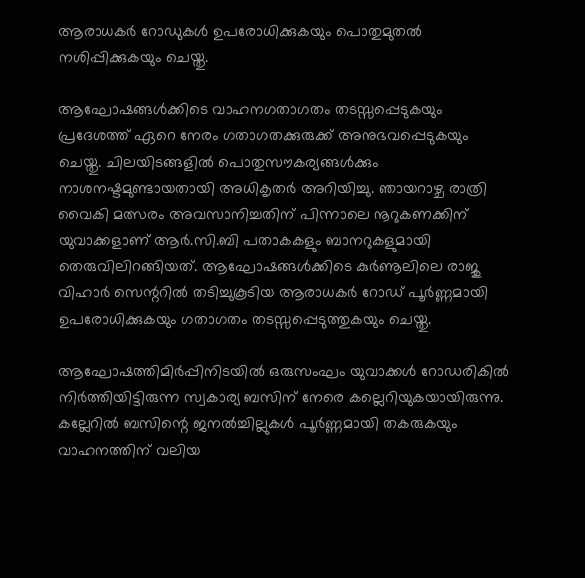ആരാധകർ റോഡുകള്‍ ഉപരോധിക്കുകയും പൊതുമുതല്‍ നശിപ്പിക്കുകയും ചെയ്തു.

ആഘോഷങ്ങള്‍ക്കിടെ വാഹനഗതാഗതം തടസ്സപ്പെടുകയും പ്രദേശത്ത് ഏറെ നേരം ഗതാഗതക്കുരുക്ക് അനുഭവപ്പെടുകയും ചെയ്തു. ചിലയിടങ്ങളില്‍ പൊതുസൗകര്യങ്ങള്‍ക്കും നാശനഷ്ടമുണ്ടായതായി അധികൃതർ അറിയിച്ചു. ഞായറാഴ്ച രാത്രി വൈകി മത്സരം അവസാനിച്ചതിന് പിന്നാലെ നൂറുകണക്കിന് യുവാക്കളാണ് ആർ.സി.ബി പതാകകളും ബാനറുകളുമായി തെരുവിലിറങ്ങിയത്. ആഘോഷങ്ങള്‍ക്കിടെ കുർണൂലിലെ രാജു വിഹാർ സെന്ററില്‍ തടിച്ചുകൂടിയ ആരാധകർ റോഡ് പൂർണ്ണമായി ഉപരോധിക്കുകയും ഗതാഗതം തടസ്സപ്പെടുത്തുകയും ചെയ്തു.

ആഘോഷത്തിമിർപ്പിനിടയില്‍ ഒരുസംഘം യുവാക്കള്‍ റോഡരികില്‍ നിർത്തിയിട്ടിരുന്ന സ്വകാര്യ ബസിന് നേരെ കല്ലെറിയുകയായിരുന്നു. കല്ലേറില്‍ ബസിന്റെ ജനല്‍ച്ചില്ലുകള്‍ പൂർണ്ണമായി തകരുകയും വാഹനത്തിന് വലിയ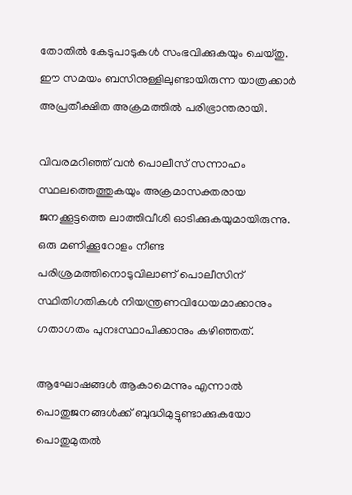തോതില്‍ കേടുപാടുകള്‍ സംഭവിക്കുകയും ചെയ്തു. ഈ സമയം ബസിനുള്ളിലുണ്ടായിരുന്ന യാത്രക്കാർ അപ്രതീക്ഷിത അക്രമത്തില്‍ പരിഭ്രാന്തരായി.

വിവരമറിഞ്ഞ് വൻ പൊലീസ് സന്നാഹം സ്ഥലത്തെത്തുകയും അക്രമാസക്തരായ ജനക്കൂട്ടത്തെ ലാത്തിവീശി ഓടിക്കുകയുമായിരുന്നു. ഒരു മണിക്കൂറോളം നീണ്ട പരിശ്രമത്തിനൊടുവിലാണ് പൊലീസിന് സ്ഥിതിഗതികള്‍ നിയന്ത്രണവിധേയമാക്കാനും ഗതാഗതം പുനഃസ്ഥാപിക്കാനും കഴിഞ്ഞത്.

ആഘോഷങ്ങള്‍ ആകാമെന്നും എന്നാല്‍ പൊതുജനങ്ങള്‍ക്ക് ബുദ്ധിമുട്ടുണ്ടാക്കുകയോ പൊതുമുതല്‍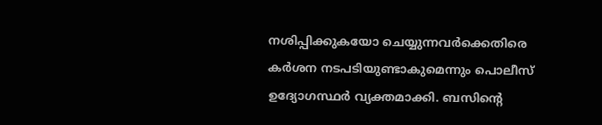നശിപ്പിക്കുകയോ ചെയ്യുന്നവർക്കെതിരെ കർശന നടപടിയുണ്ടാകുമെന്നും പൊലീസ് ഉദ്യോഗസ്ഥർ വ്യക്തമാക്കി. ബസിന്റെ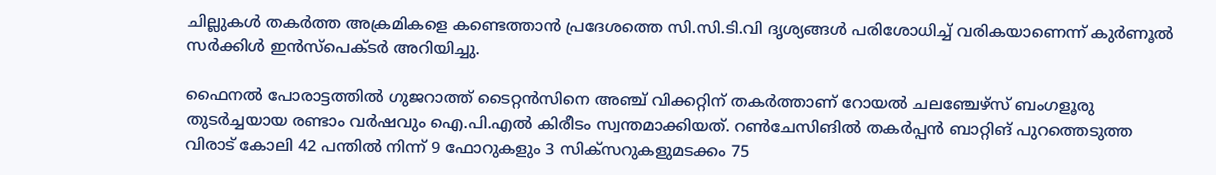ചില്ലുകള്‍ തകർത്ത അക്രമികളെ കണ്ടെത്താൻ പ്രദേശത്തെ സി.സി.ടി.വി ദൃശ്യങ്ങള്‍ പരിശോധിച്ച്‌ വരികയാണെന്ന് കുർണൂല്‍ സർക്കിള്‍ ഇൻസ്പെക്ടർ അറിയിച്ചു.

ഫൈനല്‍ പോരാട്ടത്തില്‍ ഗുജറാത്ത് ടൈറ്റൻസിനെ അഞ്ച് വിക്കറ്റിന് തകർത്താണ് റോയല്‍ ചലഞ്ചേഴ്സ് ബംഗളൂരു തുടർച്ചയായ രണ്ടാം വർഷവും ഐ.പി.എല്‍ കിരീടം സ്വന്തമാക്കിയത്. റണ്‍ചേസിങില്‍ തകർപ്പൻ ബാറ്റിങ് പുറത്തെടുത്ത വിരാട് കോലി 42 പന്തില്‍ നിന്ന് 9 ഫോറുകളും 3 സിക്സറുകളുമടക്കം 75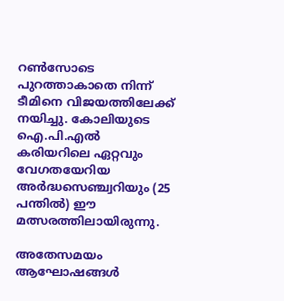റണ്‍സോടെ പുറത്താകാതെ നിന്ന് ടീമിനെ വിജയത്തിലേക്ക് നയിച്ചു. കോലിയുടെ ഐ.പി.എല്‍ കരിയറിലെ ഏറ്റവും വേഗതയേറിയ അർദ്ധസെഞ്ച്വറിയും (25 പന്തില്‍) ഈ മത്സരത്തിലായിരുന്നു.

അതേസമയം ആഘോഷങ്ങള്‍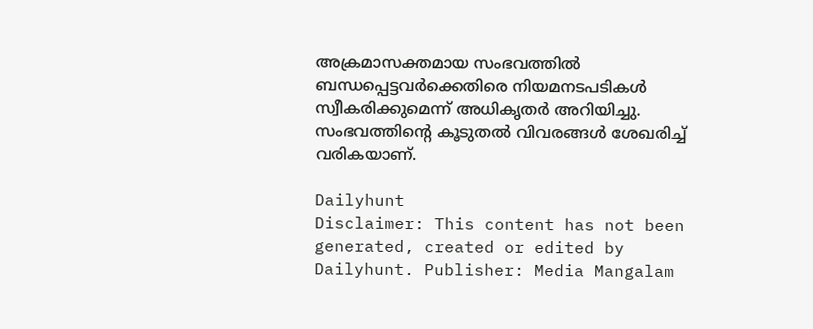അക്രമാസക്തമായ സംഭവത്തില്‍ ബന്ധപ്പെട്ടവർക്കെതിരെ നിയമനടപടികള്‍ സ്വീകരിക്കുമെന്ന് അധികൃതർ അറിയിച്ചു. സംഭവത്തിന്റെ കൂടുതല്‍ വിവരങ്ങള്‍ ശേഖരിച്ച്‌ വരികയാണ്.

Dailyhunt
Disclaimer: This content has not been generated, created or edited by Dailyhunt. Publisher: Media Mangalam